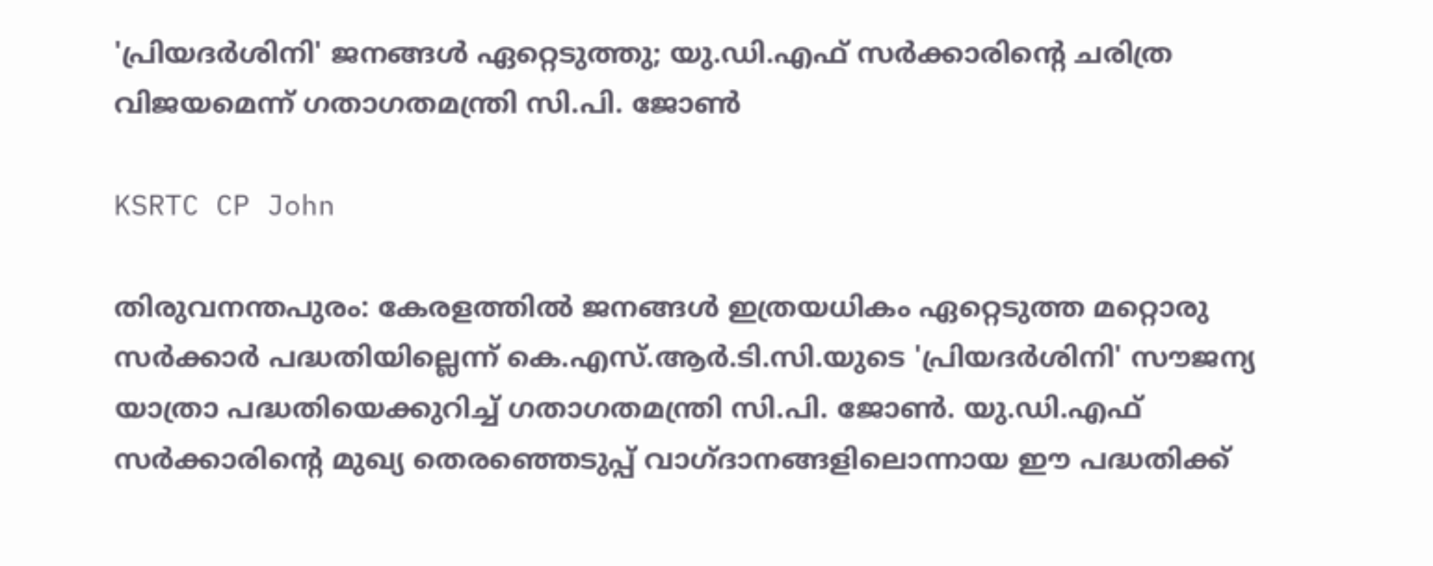'പ്രിയദർശിനി' ജനങ്ങൾ ഏറ്റെടുത്തു; യു.ഡി.എഫ് സർക്കാരിന്റെ ചരിത്ര വിജയമെന്ന് ഗതാഗതമന്ത്രി സി.പി. ജോൺ

KSRTC CP John

തിരുവനന്തപുരം: കേരളത്തിൽ ജനങ്ങൾ ഇത്രയധികം ഏറ്റെടുത്ത മറ്റൊരു സർക്കാർ പദ്ധതിയില്ലെന്ന് കെ.എസ്.ആർ.ടി.സി.യുടെ 'പ്രിയദർശിനി' സൗജന്യ യാത്രാ പദ്ധതിയെക്കുറിച്ച് ഗതാഗതമന്ത്രി സി.പി. ജോൺ. യു.ഡി.എഫ് സർക്കാരിന്റെ മുഖ്യ തെരഞ്ഞെടുപ്പ് വാഗ്ദാനങ്ങളിലൊന്നായ ഈ പദ്ധതിക്ക്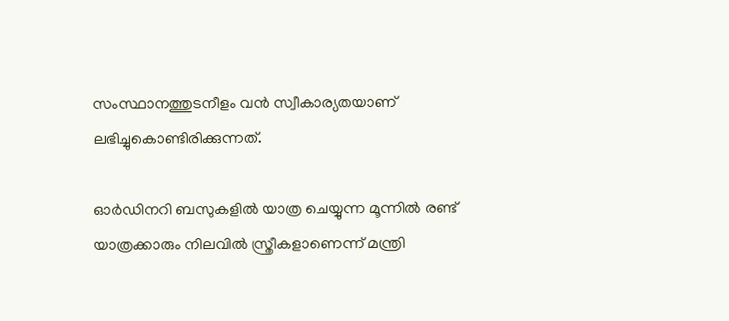സംസ്ഥാനത്തുടനീളം വൻ സ്വീകാര്യതയാണ് ലഭിച്ചുകൊണ്ടിരിക്കുന്നത്.

ഓർഡിനറി ബസുകളിൽ യാത്ര ചെയ്യുന്ന മൂന്നിൽ രണ്ട് യാത്രക്കാരും നിലവിൽ സ്ത്രീകളാണെന്ന് മന്ത്രി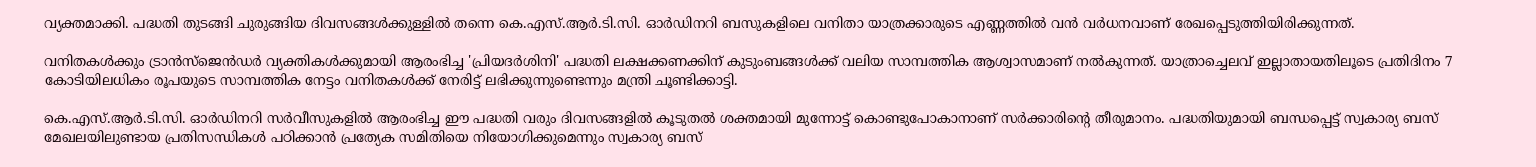വ്യക്തമാക്കി. പദ്ധതി തുടങ്ങി ചുരുങ്ങിയ ദിവസങ്ങൾക്കുള്ളിൽ തന്നെ കെ.എസ്.ആർ.ടി.സി. ഓർഡിനറി ബസുകളിലെ വനിതാ യാത്രക്കാരുടെ എണ്ണത്തിൽ വൻ വർധനവാണ് രേഖപ്പെടുത്തിയിരിക്കുന്നത്.

വനിതകൾക്കും ട്രാൻസ്‌ജെൻഡർ വ്യക്തികൾക്കുമായി ആരംഭിച്ച 'പ്രിയദർശിനി' പദ്ധതി ലക്ഷക്കണക്കിന് കുടുംബങ്ങൾക്ക് വലിയ സാമ്പത്തിക ആശ്വാസമാണ് നൽകുന്നത്. യാത്രാച്ചെലവ് ഇല്ലാതായതിലൂടെ പ്രതിദിനം 7 കോടിയിലധികം രൂപയുടെ സാമ്പത്തിക നേട്ടം വനിതകൾക്ക് നേരിട്ട് ലഭിക്കുന്നുണ്ടെന്നും മന്ത്രി ചൂണ്ടിക്കാട്ടി.

കെ.എസ്.ആർ.ടി.സി. ഓർഡിനറി സർവീസുകളിൽ ആരംഭിച്ച ഈ പദ്ധതി വരും ദിവസങ്ങളിൽ കൂടുതൽ ശക്തമായി മുന്നോട്ട് കൊണ്ടുപോകാനാണ് സർക്കാരിന്റെ തീരുമാനം. പദ്ധതിയുമായി ബന്ധപ്പെട്ട് സ്വകാര്യ ബസ് മേഖലയിലുണ്ടായ പ്രതിസന്ധികൾ പഠിക്കാൻ പ്രത്യേക സമിതിയെ നിയോഗിക്കുമെന്നും സ്വകാര്യ ബസ്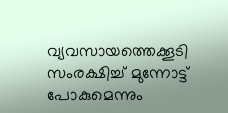വ്യവസായത്തെക്കൂടി സംരക്ഷിച്ച് മുന്നോട്ട് പോകുമെന്നും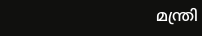മന്ത്രി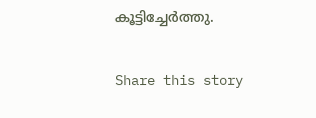കൂട്ടിച്ചേർത്തു.

Share this story